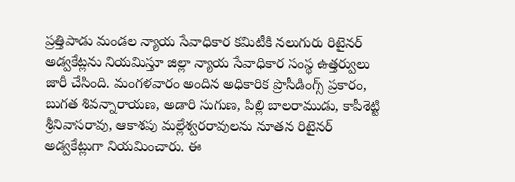ప్రత్తిపాడు మండల న్యాయ సేవాధికార కమిటీకి నలుగురు రిటైనర్ అడ్వకేట్లను నియమిస్తూ జిల్లా న్యాయ సేవాధికార సంస్థ ఉత్తర్వులు జారీ చేసింది. మంగళవారం అందిన అధికారిక ప్రొసీడింగ్స్ ప్రకారం, బుగత శివన్నారాయణ, అడారి సుగుణ, పిల్లి బాలరాముడు, కాపీశెట్టి శ్రీనివాసరావు, ఆకాశపు మల్లేశ్వరరావులను నూతన రిటైనర్ అడ్వకేట్లుగా నియమించారు. ఈ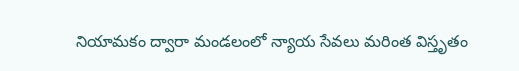నియామకం ద్వారా మండలంలో న్యాయ సేవలు మరింత విస్తృతం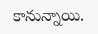కానున్నాయి.